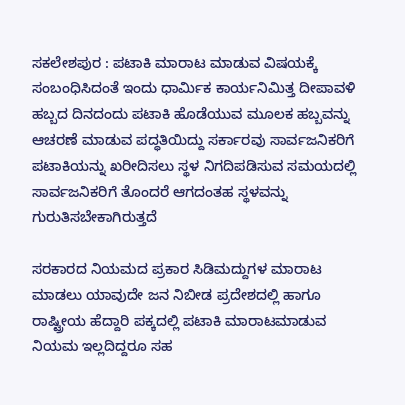ಸಕಲೇಶಪುರ : ಪಟಾಕಿ ಮಾರಾಟ ಮಾಡುವ ವಿಷಯಕ್ಕೆ ಸಂಬಂಧಿಸಿದಂತೆ ಇಂದು ಧಾರ್ಮಿಕ ಕಾರ್ಯನಿಮಿತ್ತ ದೀಪಾವಳಿ ಹಬ್ಬದ ದಿನದಂದು ಪಟಾಕಿ ಹೊಡೆಯುವ ಮೂಲಕ ಹಬ್ಬವನ್ನು ಆಚರಣೆ ಮಾಡುವ ಪದ್ಧತಿಯಿದ್ದು ಸರ್ಕಾರವು ಸಾರ್ವಜನಿಕರಿಗೆ ಪಟಾಕಿಯನ್ನು ಖರೀದಿಸಲು ಸ್ಥಳ ನಿಗದಿಪಡಿಸುವ ಸಮಯದಲ್ಲಿ ಸಾರ್ವಜನಿಕರಿಗೆ ತೊಂದರೆ ಆಗದಂತಹ ಸ್ಥಳವನ್ನು ಗುರುತಿಸಬೇಕಾಗಿರುತ್ತದೆ

ಸರಕಾರದ ನಿಯಮದ ಪ್ರಕಾರ ಸಿಡಿಮದ್ದುಗಳ ಮಾರಾಟ ಮಾಡಲು ಯಾವುದೇ ಜನ ನಿಬೀಡ ಪ್ರದೇಶದಲ್ಲಿ ಹಾಗೂ ರಾಷ್ಟ್ರೀಯ ಹೆದ್ದಾರಿ ಪಕ್ಕದಲ್ಲಿ ಪಟಾಕಿ ಮಾರಾಟಮಾಡುವ ನಿಯಮ ಇಲ್ಲದಿದ್ದರೂ ಸಹ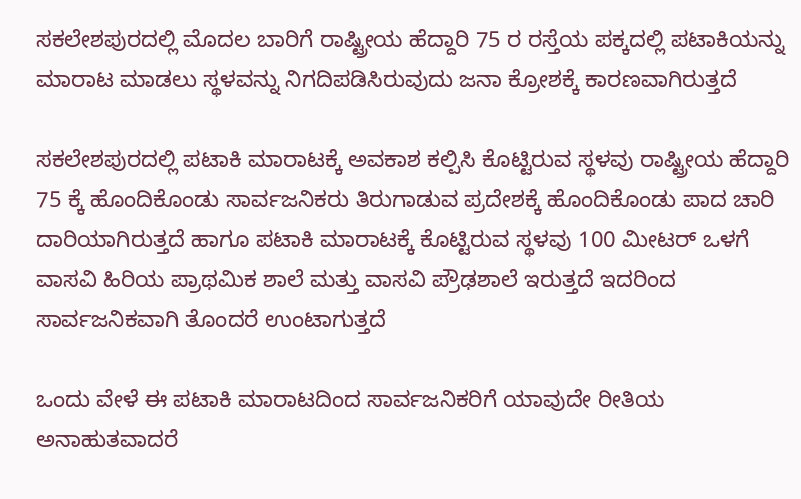ಸಕಲೇಶಪುರದಲ್ಲಿ ಮೊದಲ ಬಾರಿಗೆ ರಾಷ್ಟ್ರೀಯ ಹೆದ್ದಾರಿ 75 ರ ರಸ್ತೆಯ ಪಕ್ಕದಲ್ಲಿ ಪಟಾಕಿಯನ್ನು ಮಾರಾಟ ಮಾಡಲು ಸ್ಥಳವನ್ನು ನಿಗದಿಪಡಿಸಿರುವುದು ಜನಾ ಕ್ರೋಶಕ್ಕೆ ಕಾರಣವಾಗಿರುತ್ತದೆ

ಸಕಲೇಶಪುರದಲ್ಲಿ ಪಟಾಕಿ ಮಾರಾಟಕ್ಕೆ ಅವಕಾಶ ಕಲ್ಪಿಸಿ ಕೊಟ್ಟಿರುವ ಸ್ಥಳವು ರಾಷ್ಟ್ರೀಯ ಹೆದ್ದಾರಿ 75 ಕ್ಕೆ ಹೊಂದಿಕೊಂಡು ಸಾರ್ವಜನಿಕರು ತಿರುಗಾಡುವ ಪ್ರದೇಶಕ್ಕೆ ಹೊಂದಿಕೊಂಡು ಪಾದ ಚಾರಿ ದಾರಿಯಾಗಿರುತ್ತದೆ ಹಾಗೂ ಪಟಾಕಿ ಮಾರಾಟಕ್ಕೆ ಕೊಟ್ಟಿರುವ ಸ್ಥಳವು 100 ಮೀಟರ್ ಒಳಗೆ ವಾಸವಿ ಹಿರಿಯ ಪ್ರಾಥಮಿಕ ಶಾಲೆ ಮತ್ತು ವಾಸವಿ ಪ್ರೌಢಶಾಲೆ ಇರುತ್ತದೆ ಇದರಿಂದ ಸಾರ್ವಜನಿಕವಾಗಿ ತೊಂದರೆ ಉಂಟಾಗುತ್ತದೆ

ಒಂದು ವೇಳೆ ಈ ಪಟಾಕಿ ಮಾರಾಟದಿಂದ ಸಾರ್ವಜನಿಕರಿಗೆ ಯಾವುದೇ ರೀತಿಯ ಅನಾಹುತವಾದರೆ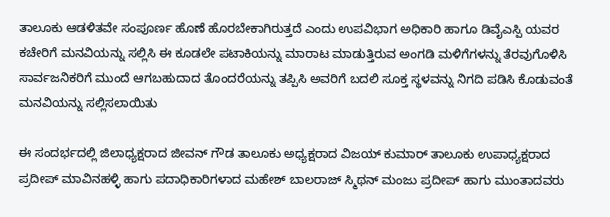ತಾಲೂಕು ಆಡಳಿತವೇ ಸಂಪೂರ್ಣ ಹೊಣೆ ಹೊರಬೇಕಾಗಿರುತ್ತದೆ ಎಂದು ಉಪವಿಭಾಗ ಅಧಿಕಾರಿ ಹಾಗೂ ಡಿವೈಎಸ್ಪಿ ಯವರ ಕಚೇರಿಗೆ ಮನವಿಯನ್ನು ಸಲ್ಲಿಸಿ ಈ ಕೂಡಲೇ ಪಟಾಕಿಯನ್ನು ಮಾರಾಟ ಮಾಡುತ್ತಿರುವ ಅಂಗಡಿ ಮಳಿಗೆಗಳನ್ನು ತೆರವುಗೊಳಿಸಿ ಸಾರ್ವಜನಿಕರಿಗೆ ಮುಂದೆ ಆಗಬಹುದಾದ ತೊಂದರೆಯನ್ನು ತಪ್ಪಿಸಿ ಅವರಿಗೆ ಬದಲಿ ಸೂಕ್ತ ಸ್ಥಳವನ್ನು ನಿಗದಿ ಪಡಿಸಿ ಕೊಡುವಂತೆ ಮನವಿಯನ್ನು ಸಲ್ಲಿಸಲಾಯಿತು

ಈ ಸಂದರ್ಭದಲ್ಲಿ ಜಿಲಾಧ್ಯಕ್ಷರಾದ ಜೀವನ್ ಗೌಡ ತಾಲೂಕು ಅಧ್ಯಕ್ಷರಾದ ವಿಜಯ್ ಕುಮಾರ್ ತಾಲೂಕು ಉಪಾಧ್ಯಕ್ಷರಾದ ಪ್ರದೀಪ್ ಮಾವಿನಹಳ್ಳಿ ಹಾಗು ಪದಾಧಿಕಾರಿಗಳಾದ ಮಹೇಶ್ ಬಾಲರಾಜ್ ಸ್ಮಿಥನ್ ಮಂಜು ಪ್ರದೀಪ್ ಹಾಗು ಮುಂತಾದವರು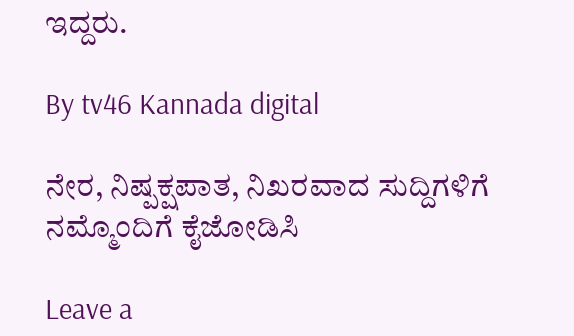ಇದ್ದರು.

By tv46 Kannada digital

ನೇರ, ನಿಷ್ಪಕ್ಷಪಾತ, ನಿಖರವಾದ ಸುದ್ದಿಗಳಿಗೆ ನಮ್ಮೊಂದಿಗೆ ಕೈಜೋಡಿಸಿ

Leave a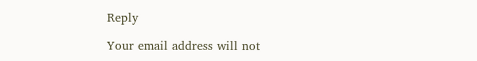Reply

Your email address will not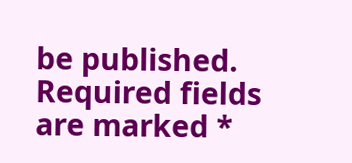be published. Required fields are marked *